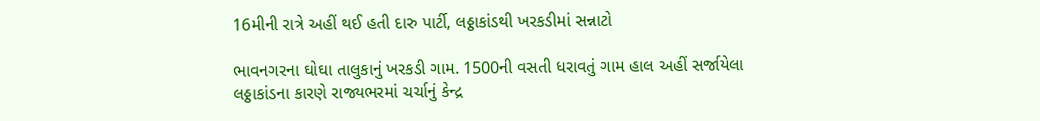16મીની રાત્રે અહીં થઈ હતી દારુ પાર્ટી, લઠ્ઠાકાંડથી ખરકડીમાં સન્નાટો

ભાવનગરના ઘોઘા તાલુકાનું ખરકડી ગામ. 1500ની વસતી ધરાવતું ગામ હાલ અહીં સર્જાયેલા લઠ્ઠાકાંડના કારણે રાજ્યભરમાં ચર્ચાનું કેન્દ્ર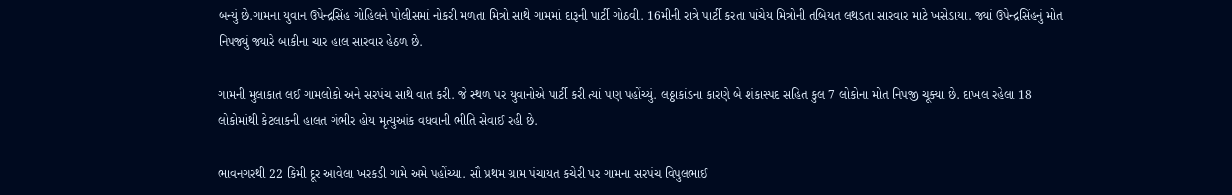બન્યું છે.ગામના યુવાન ઉપેન્દ્રસિંહ ગોહિલને પોલીસમાં નોકરી મળતા મિત્રો સાથે ગામમાં દારૂની પાર્ટી ગોઠવી. 16મીની રાત્રે પાર્ટી કરતા પાંચેય મિત્રોની તબિયત લથડતા સારવાર માટે ખસેડાયા. જ્યાં ઉપેન્દ્રસિંહનું મોત નિપજ્યું જ્યારે બાકીના ચાર હાલ સારવાર હેઠળ છે.

ગામની મુલાકાત લઈ ગામલોકો અને સરપંચ સાથે વાત કરી. જે સ્થળ પર યુવાનોએ પાર્ટી કરી ત્યાં પણ પહોંચ્યું. લઠ્ઠાકાંડના કારણે બે શંકાસ્પદ સહિત કુલ 7 લોકોના મોત નિપજી ચૂક્યા છે. દાખલ રહેલા 18 લોકોમાંથી કેટલાકની હાલત ગંભીર હોય મૃત્યુઆંક વધવાની ભીતિ સેવાઈ રહી છે.

ભાવનગરથી 22 કિમી દૂર આવેલા ખરકડી ગામે અમે પહોંચ્યા. સૌ પ્રથમ ગ્રામ પંચાયત કચેરી પર ગામના સરપંચ વિપુલભાઈ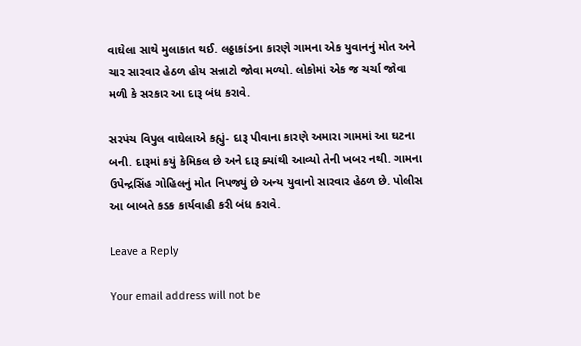વાઘેલા સાથે મુલાકાત થઈ. લઠ્ઠાકાંડના કારણે ગામના એક યુવાનનું મોત અને ચાર સારવાર હેઠળ હોય સન્નાટો જોવા મળ્યો. લોકોમાં એક જ ચર્ચા જોવા મળી કે સરકાર આ દારૂ બંધ કરાવે.

સરપંચ વિપુલ વાઘેલાએ કહ્યું- દારૂ પીવાના કારણે અમારા ગામમાં આ ઘટના બની. દારૂમાં કયું કેમિકલ છે અને દારૂ ક્યાંથી આવ્યો તેની ખબર નથી. ગામના ઉપેન્દ્રસિંહ ગોહિલનું મોત નિપજ્યું છે અન્ય યુવાનો સારવાર હેઠળ છે. પોલીસ આ બાબતે કડક કાર્યવાહી કરી બંધ કરાવે.

Leave a Reply

Your email address will not be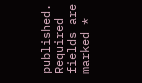published. Required fields are marked *